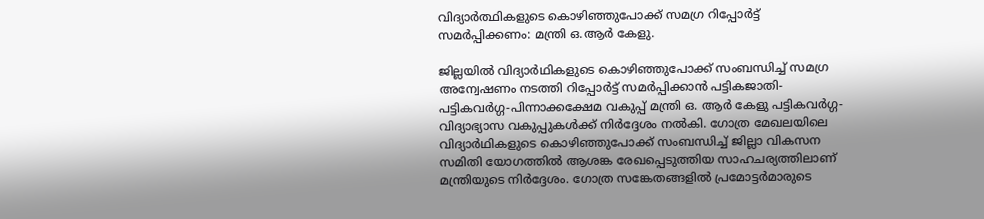വിദ്യാര്‍ത്ഥികളുടെ കൊഴിഞ്ഞുപോക്ക് സമഗ്ര റിപ്പോര്‍ട്ട് സമര്‍പ്പിക്കണം: മന്ത്രി ഒ.ആര്‍ കേളു.

ജില്ലയില്‍ വിദ്യാര്‍ഥികളുടെ കൊഴിഞ്ഞുപോക്ക് സംബന്ധിച്ച് സമഗ്ര അന്വേഷണം നടത്തി റിപ്പോര്‍ട്ട് സമര്‍പ്പിക്കാന്‍ പട്ടികജാതി-പട്ടികവര്‍ഗ്ഗ-പിന്നാക്കക്ഷേമ വകുപ്പ് മന്ത്രി ഒ. ആര്‍ കേളു പട്ടികവര്‍ഗ്ഗ-വിദ്യാഭ്യാസ വകുപ്പുകള്‍ക്ക് നിര്‍ദ്ദേശം നല്‍കി. ഗോത്ര മേഖലയിലെ വിദ്യാര്‍ഥികളുടെ കൊഴിഞ്ഞുപോക്ക് സംബന്ധിച്ച് ജില്ലാ വികസന സമിതി യോഗത്തില്‍ ആശങ്ക രേഖപ്പെടുത്തിയ സാഹചര്യത്തിലാണ് മന്ത്രിയുടെ നിര്‍ദ്ദേശം. ഗോത്ര സങ്കേതങ്ങളില്‍ പ്രമോട്ടര്‍മാരുടെ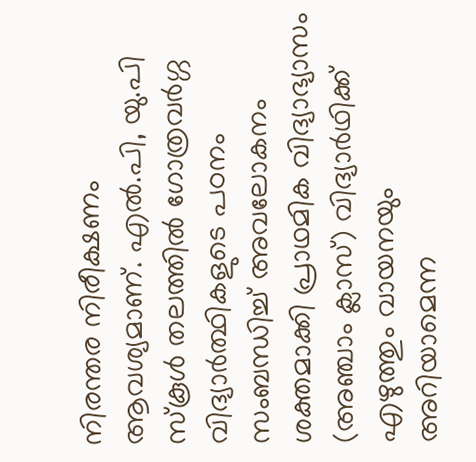നിരന്തര നിരീക്ഷണം ആവശ്യമാണ്. എല്‍.പി, യു.പി സ്‌കൂള്‍ തലത്തില്‍ ഗോത്രവര്‍ഗ്ഗ വിദ്യാര്‍ത്ഥികളുടെ പഠനം സംബന്ധിച്ച് അവലോകനം ശക്തമാക്കി പ്രാഥമിക വിദ്യാഭ്യാസം (അഞ്ചാം ക്ലാസ്) വിദ്യാര്‍ഥിക്ക് എഴുത്തും വായനയും അറിയാമെന്ന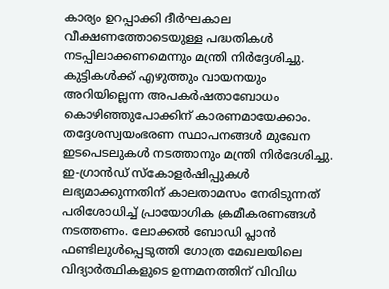കാര്യം ഉറപ്പാക്കി ദീര്‍ഘകാല വീക്ഷണത്തോടെയുള്ള പദ്ധതികള്‍ നടപ്പിലാക്കണമെന്നും മന്ത്രി നിര്‍ദ്ദേശിച്ചു. കുട്ടികള്‍ക്ക് എഴുത്തും വായനയും അറിയില്ലെന്ന അപകര്‍ഷതാബോധം കൊഴിഞ്ഞുപോക്കിന് കാരണമായേക്കാം. തദ്ദേശസ്വയംഭരണ സ്ഥാപനങ്ങള്‍ മുഖേന ഇടപെടലുകള്‍ നടത്താനും മന്ത്രി നിര്‍ദേശിച്ചു. ഇ-ഗ്രാന്‍ഡ് സ്‌കോളര്‍ഷിപ്പുകള്‍ ലഭ്യമാക്കുന്നതിന് കാലതാമസം നേരിടുന്നത് പരിശോധിച്ച് പ്രായോഗിക ക്രമീകരണങ്ങള്‍ നടത്തണം. ലോക്കല്‍ ബോഡി പ്ലാന്‍ ഫണ്ടിലുള്‍പ്പെടുത്തി ഗോത്ര മേഖലയിലെ വിദ്യാര്‍ത്ഥികളുടെ ഉന്നമനത്തിന് വിവിധ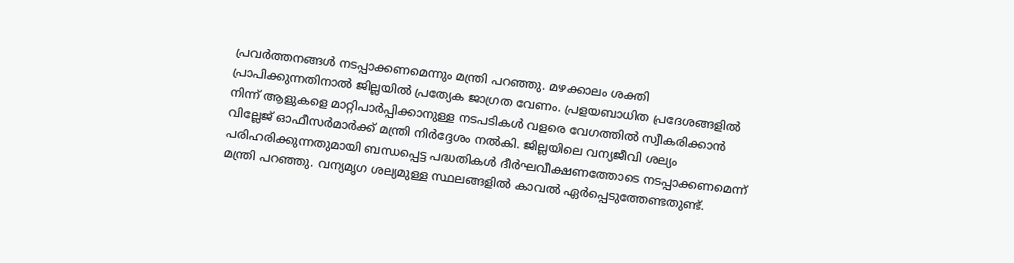പ്രവര്‍ത്തനങ്ങള്‍ നടപ്പാക്കണമെന്നും മന്ത്രി പറഞ്ഞു. മഴക്കാലം ശക്തി പ്രാപിക്കുന്നതിനാല്‍ ജില്ലയില്‍ പ്രത്യേക ജാഗ്രത വേണം. പ്രളയബാധിത പ്രദേശങ്ങളില്‍ നിന്ന് ആളുകളെ മാറ്റിപാര്‍പ്പിക്കാനുള്ള നടപടികള്‍ വളരെ വേഗത്തില്‍ സ്വീകരിക്കാന്‍ വില്ലേജ് ഓഫീസര്‍മാര്‍ക്ക് മന്ത്രി നിര്‍ദ്ദേശം നല്‍കി. ജില്ലയിലെ വന്യജീവി ശല്യം പരിഹരിക്കുന്നതുമായി ബന്ധപ്പെട്ട പദ്ധതികള്‍ ദീര്‍ഘവീക്ഷണത്തോടെ നടപ്പാക്കണമെന്ന് മന്ത്രി പറഞ്ഞു. വന്യമൃഗ ശല്യമുള്ള സ്ഥലങ്ങളില്‍ കാവല്‍ ഏര്‍പ്പെടുത്തേണ്ടതുണ്ട്.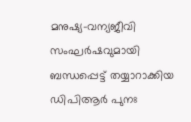മനുഷ്യ-വന്യജീവി സംഘര്‍ഷവുമായി ബന്ധപ്പെട്ട് തയ്യാറാക്കിയ ഡിപിആര്‍ പുനഃ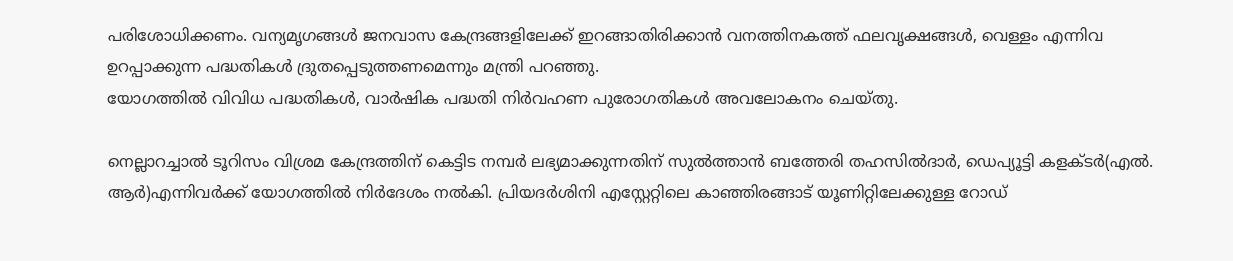പരിശോധിക്കണം. വന്യമൃഗങ്ങള്‍ ജനവാസ കേന്ദ്രങ്ങളിലേക്ക് ഇറങ്ങാതിരിക്കാന്‍ വനത്തിനകത്ത് ഫലവൃക്ഷങ്ങള്‍, വെള്ളം എന്നിവ ഉറപ്പാക്കുന്ന പദ്ധതികള്‍ ദ്രുതപ്പെടുത്തണമെന്നും മന്ത്രി പറഞ്ഞു.
യോഗത്തില്‍ വിവിധ പദ്ധതികള്‍, വാര്‍ഷിക പദ്ധതി നിര്‍വഹണ പുരോഗതികള്‍ അവലോകനം ചെയ്തു.

നെല്ലാറച്ചാല്‍ ടൂറിസം വിശ്രമ കേന്ദ്രത്തിന് കെട്ടിട നമ്പര്‍ ലഭ്യമാക്കുന്നതിന് സുല്‍ത്താന്‍ ബത്തേരി തഹസില്‍ദാര്‍, ഡെപ്യൂട്ടി കളക്ടര്‍(എല്‍. ആര്‍)എന്നിവര്‍ക്ക് യോഗത്തില്‍ നിര്‍ദേശം നല്‍കി. പ്രിയദര്‍ശിനി എസ്റ്റേറ്റിലെ കാഞ്ഞിരങ്ങാട് യൂണിറ്റിലേക്കുള്ള റോഡ്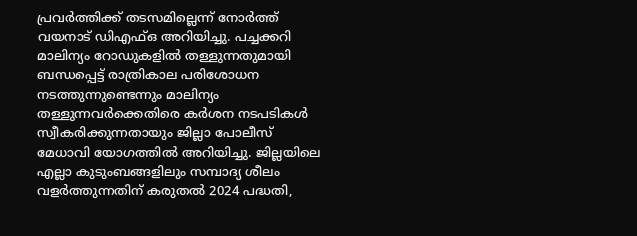പ്രവര്‍ത്തിക്ക് തടസമില്ലെന്ന് നോര്‍ത്ത് വയനാട് ഡിഎഫ്ഒ അറിയിച്ചു. പച്ചക്കറി മാലിന്യം റോഡുകളില്‍ തള്ളുന്നതുമായി ബന്ധപ്പെട്ട് രാത്രികാല പരിശോധന നടത്തുന്നുണ്ടെന്നും മാലിന്യം തള്ളുന്നവര്‍ക്കെതിരെ കര്‍ശന നടപടികള്‍ സ്വീകരിക്കുന്നതായും ജില്ലാ പോലീസ് മേധാവി യോഗത്തില്‍ അറിയിച്ചു. ജില്ലയിലെ എല്ലാ കുടുംബങ്ങളിലും സമ്പാദ്യ ശീലം വളര്‍ത്തുന്നതിന് കരുതല്‍ 2024 പദ്ധതി,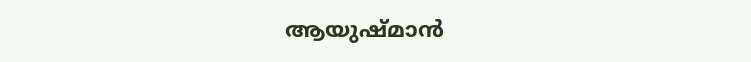ആയുഷ്മാന്‍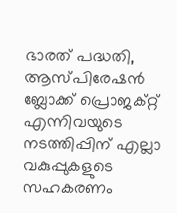ഭാരത് പദ്ധതി, ആസ്പിരേഷന്‍ ബ്ലോക്ക് പ്രൊജക്റ്റ് എന്നിവയുടെ നടത്തിപ്പിന് എല്ലാ വകുപ്പുകളുടെ സഹകരണം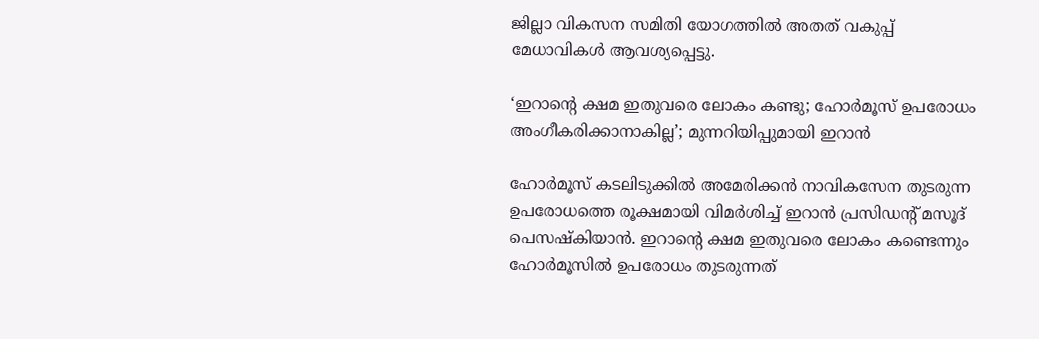ജില്ലാ വികസന സമിതി യോഗത്തില്‍ അതത് വകുപ്പ് മേധാവികള്‍ ആവശ്യപ്പെട്ടു.

‘ഇറാൻ്റെ ക്ഷമ ഇതുവരെ ലോകം കണ്ടു; ഹോർമൂസ് ഉപരോധം അംഗീകരിക്കാനാകില്ല’; മുന്നറിയിപ്പുമായി ഇറാൻ

ഹോർമൂസ് കടലിടുക്കിൽ അമേരിക്കൻ നാവികസേന തുടരുന്ന ഉപരോധത്തെ രൂക്ഷമായി വിമർശിച്ച് ഇറാൻ പ്രസിഡൻ്റ് മസൂദ് പെസഷ്കിയാൻ. ഇറാൻ്റെ ക്ഷമ ഇതുവരെ ലോകം കണ്ടെന്നും ഹോർമൂസിൽ ഉപരോധം തുടരുന്നത്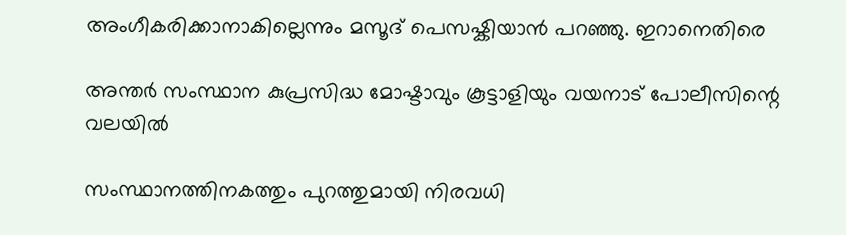അംഗീകരിക്കാനാകില്ലെന്നും മസൂദ് പെസഷ്കിയാൻ പറഞ്ഞു. ഇറാനെതിരെ

അന്തര്‍ സംസ്ഥാന കുപ്രസിദ്ധ മോഷ്ടാവും കൂട്ടാളിയും വയനാട് പോലീസിന്റെ വലയില്‍

സംസ്ഥാനത്തിനകത്തും പുറത്തുമായി നിരവധി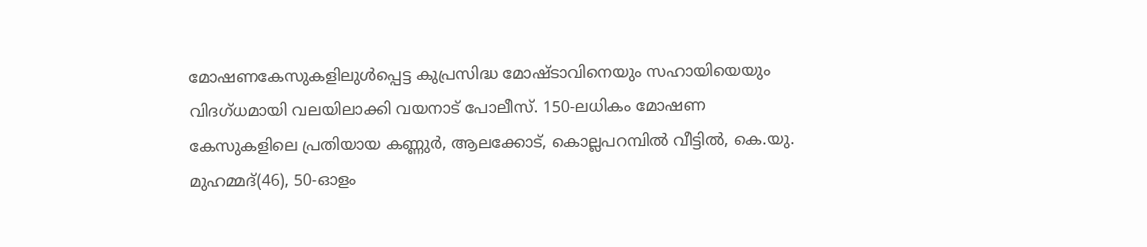മോഷണകേസുകളിലുള്‍പ്പെട്ട കുപ്രസിദ്ധ മോഷ്ടാവിനെയും സഹായിയെയും വിദഗ്ധമായി വലയിലാക്കി വയനാട് പോലീസ്. 150-ലധികം മോഷണ കേസുകളിലെ പ്രതിയായ കണ്ണുര്‍, ആലക്കോട്, കൊല്ലപറമ്പില്‍ വീട്ടില്‍, കെ.യു. മുഹമ്മദ്(46), 50-ഓളം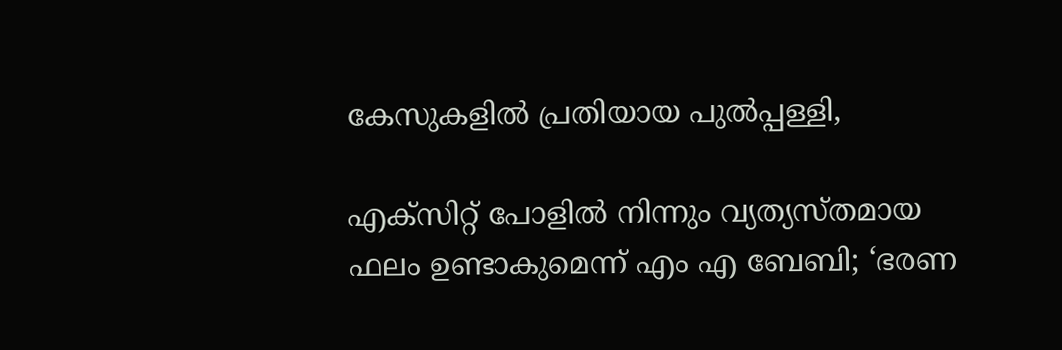കേസുകളിൽ പ്രതിയായ പുല്‍പ്പള്ളി,

എക്സിറ്റ് പോളിൽ നിന്നും വ്യത്യസ്തമായ ഫലം ഉണ്ടാകുമെന്ന് എം എ ബേബി; ‘ഭരണ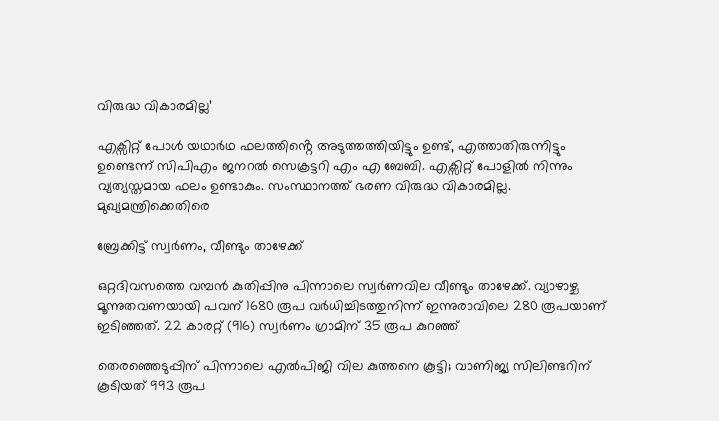വിരുദ്ധ വികാരമില്ല’

എക്സിറ്റ് പോൾ യഥാർഥ ഫലത്തിൻ്റെ അടുത്തത്തിയിട്ടും ഉണ്ട്, എത്താതിരുന്നിട്ടും ഉണ്ടെന്ന് സിപിഎം ജനറൽ സെക്രട്ടറി എം എ ബേബി. എക്സിറ്റ് പോളിൽ നിന്നും വ്യത്യസ്തമായ ഫലം ഉണ്ടാകും. സംസ്ഥാനത്ത് ഭരണ വിരുദ്ധ വികാരമില്ല. മുഖ്യമന്ത്രിക്കെതിരെ

ബ്രേക്കിട്ട് സ്വര്‍ണം, വീണ്ടും താഴേക്ക്

ഒറ്റദിവസത്തെ വമ്പന്‍ കുതിപ്പിനു പിന്നാലെ സ്വര്‍ണവില വീണ്ടും താഴേക്ക്. വ്യാഴാഴ്ച മൂന്നുതവണയായി പവന് 1680 രൂപ വര്‍ധിച്ചിടത്തുനിന്ന് ഇന്നുരാവിലെ 280 രൂപയാണ് ഇടിഞ്ഞത്. 22 കാരറ്റ് (916) സ്വര്‍ണം ഗ്രാമിന് 35 രൂപ കുറഞ്ഞ്

തെരഞ്ഞെടുപ്പിന് പിന്നാലെ എല്‍പിജി വില കുത്തനെ കൂട്ടി; വാണിജ്യ സിലിണ്ടറിന് കൂടിയത് 993 രൂപ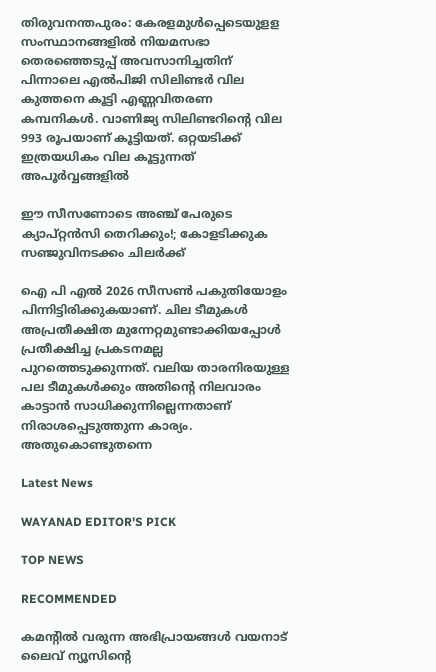തിരുവനന്തപുരം: കേരളമുള്‍പ്പെടെയുളള സംസ്ഥാനങ്ങളില്‍ നിയമസഭാ തെരഞ്ഞെടുപ്പ് അവസാനിച്ചതിന് പിന്നാലെ എല്‍പിജി സിലിണ്ടര്‍ വില കുത്തനെ കൂട്ടി എണ്ണവിതരണ കമ്പനികള്‍. വാണിജ്യ സിലിണ്ടറിന്റെ വില 993 രൂപയാണ് കൂട്ടിയത്. ഒറ്റയടിക്ക് ഇത്രയധികം വില കൂട്ടുന്നത് അപൂര്‍വ്വങ്ങളില്‍

ഈ സീസണോടെ അഞ്ച് പേരുടെ ക്യാപ്റ്റൻസി തെറിക്കും!; കോളടിക്കുക സഞ്ജുവിനടക്കം ചിലർക്ക്

ഐ പി എൽ 2026 സീസൺ പകുതിയോളം പിന്നിട്ടിരിക്കുകയാണ്. ചില ടീമുകൾ അപ്രതീക്ഷിത മുന്നേറ്റമുണ്ടാക്കിയപ്പോൾ പ്രതീക്ഷിച്ച പ്രകടനമല്ല പുറത്തെടുക്കുന്നത്. വലിയ താരനിരയുള്ള പല ടീമുകൾക്കും അതിന്റെ നിലവാരം കാട്ടാൻ സാധിക്കുന്നില്ലെന്നതാണ് നിരാശപ്പെടുത്തുന്ന കാര്യം. അതുകൊണ്ടുതന്നെ

Latest News

WAYANAD EDITOR'S PICK

TOP NEWS

RECOMMENDED

കമന്റിൽ വരുന്ന അഭിപ്രായങ്ങൾ വയനാട് ലൈവ് ന്യൂസിന്റെ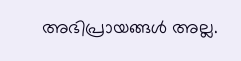അഭിപ്രായങ്ങൾ അല്ല.